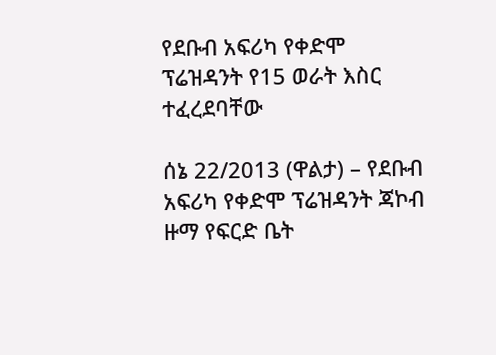የደቡብ አፍሪካ የቀድሞ ፕሬዝዳንት የ15 ወራት እስር ተፈረደባቸው

ሰኔ 22/2013 (ዋልታ) – የደቡብ አፍሪካ የቀድሞ ፕሬዝዳንት ጃኮብ ዙማ የፍርድ ቤት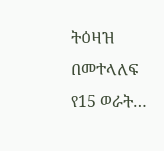ትዕዛዝ በመተላለፍ የ15 ወራት…